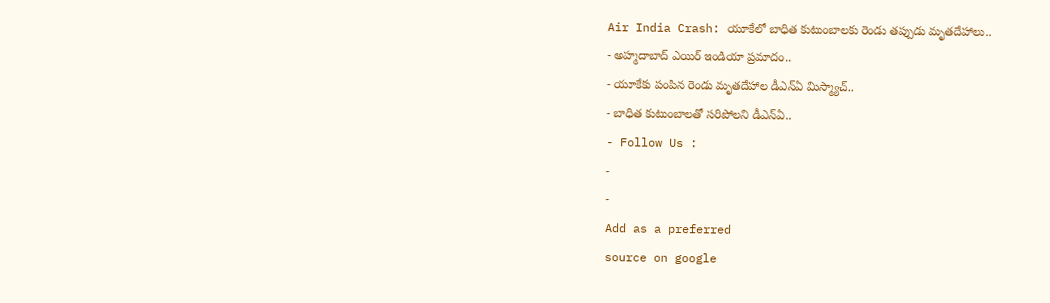Air India Crash: యూకేలో బాధిత కుటుంబాలకు రెండు తప్పుడు మృతదేహాలు..
- అహ్మదాబాద్ ఎయిర్ ఇండియా ప్రమాదం..
- యూకేకు పంపిన రెండు మృతదేహాల డీఎన్ఏ మిస్మ్యాచ్..
- బాధిత కుటుంబాలతో సరిపోలని డీఎన్ఏ..
- Follow Us :
-
-
Add as a preferred
source on google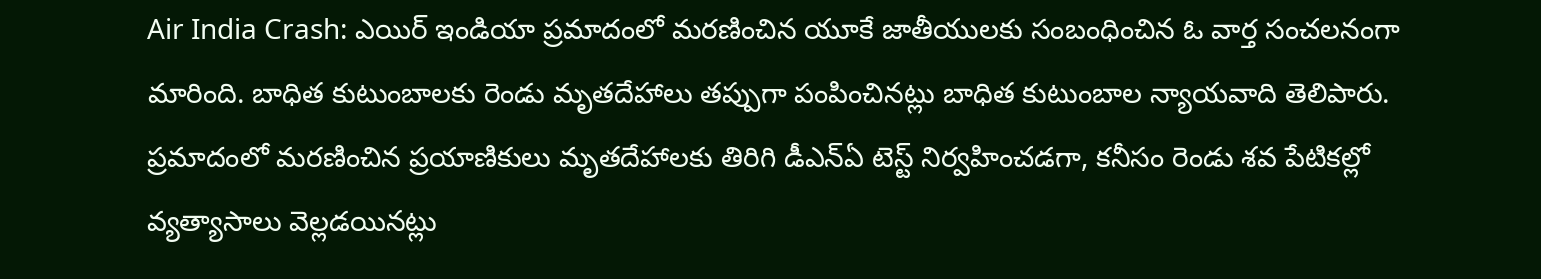Air India Crash: ఎయిర్ ఇండియా ప్రమాదంలో మరణించిన యూకే జాతీయులకు సంబంధించిన ఓ వార్త సంచలనంగా మారింది. బాధిత కుటుంబాలకు రెండు మృతదేహాలు తప్పుగా పంపించినట్లు బాధిత కుటుంబాల న్యాయవాది తెలిపారు. ప్రమాదంలో మరణించిన ప్రయాణికులు మృతదేహాలకు తిరిగి డీఎన్ఏ టెస్ట్ నిర్వహించడగా, కనీసం రెండు శవ పేటికల్లో వ్యత్యాసాలు వెల్లడయినట్లు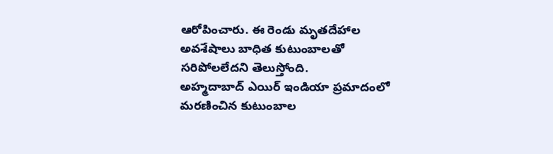ఆరోపించారు. ఈ రెండు మృతదేహాల అవశేషాలు బాధిత కుటుంబాలతో సరిపోలలేదని తెలుస్తోంది.
అహ్మదాబాద్ ఎయిర్ ఇండియా ప్రమాదంలో మరణించిన కుటుంబాల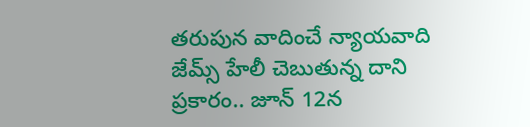తరుపున వాదించే న్యాయవాది జేమ్స్ హేలీ చెబుతున్న దాని ప్రకారం.. జూన్ 12న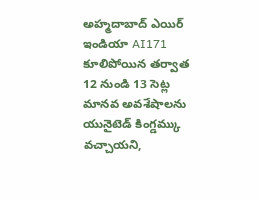అహ్మదాబాద్ ఎయిర్ ఇండియా AI171 కూలిపోయిన తర్వాత 12 నుండి 13 సెట్ల మానవ అవశేషాలను యునైటెడ్ కింగ్డమ్కు వచ్చాయని,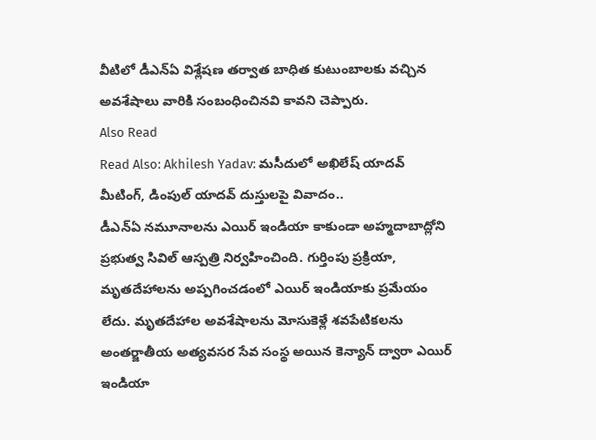వీటిలో డీఎన్ఏ విశ్లేషణ తర్వాత బాధిత కుటుంబాలకు వచ్చిన అవశేషాలు వారికి సంబంధించినవి కావని చెప్పారు.
Also Read
Read Also: Akhilesh Yadav: మసీదులో అఖిలేష్ యాదవ్ మీటింగ్, డింపుల్ యాదవ్ దుస్తులపై వివాదం..
డీఎన్ఏ నమూనాలను ఎయిర్ ఇండియా కాకుండా అహ్మదాబాద్లోని ప్రభుత్వ సివిల్ ఆస్పత్రి నిర్వహించింది. గుర్తింపు ప్రక్రియా, మృతదేహాలను అప్పగించడంలో ఎయిర్ ఇండియాకు ప్రమేయం లేదు. మృతదేహాల అవశేషాలను మోసుకెళ్లే శవపేటికలను అంతర్జాతీయ అత్యవసర సేవ సంస్థ అయిన కెన్యాన్ ద్వారా ఎయిర్ ఇండియా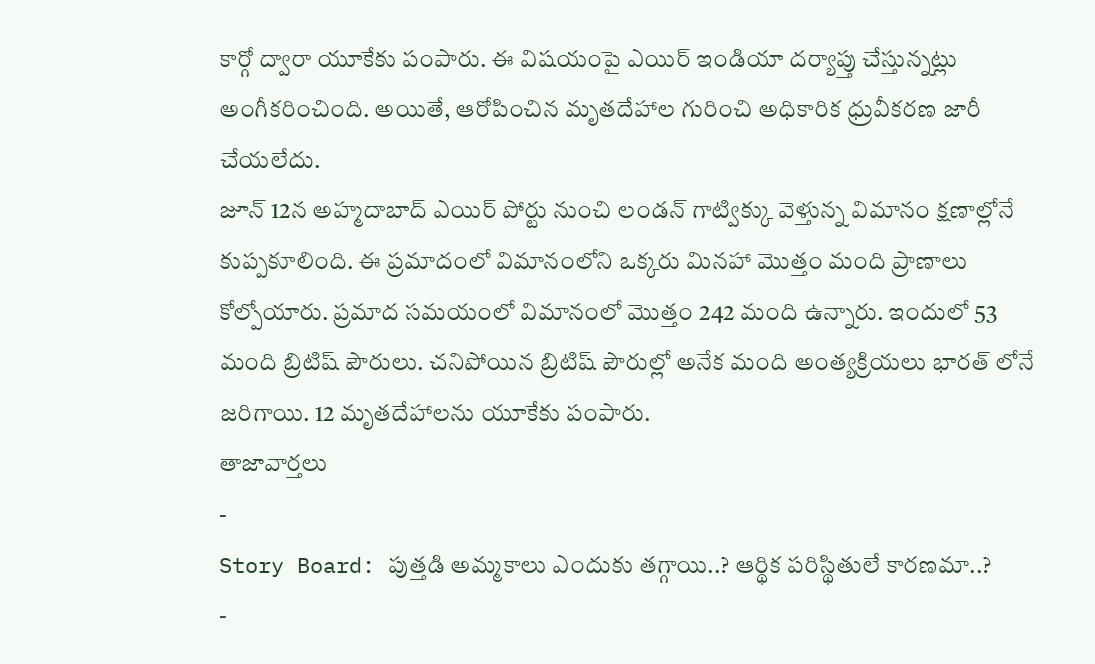కార్గో ద్వారా యూకేకు పంపారు. ఈ విషయంపై ఎయిర్ ఇండియా దర్యాప్తు చేస్తున్నట్లు అంగీకరించింది. అయితే, ఆరోపించిన మృతదేహాల గురించి అధికారిక ధ్రువీకరణ జారీ చేయలేదు.
జూన్ 12న అహ్మదాబాద్ ఎయిర్ పోర్టు నుంచి లండన్ గాట్విక్కు వెళ్తున్న విమానం క్షణాల్లోనే కుప్పకూలింది. ఈ ప్రమాదంలో విమానంలోని ఒక్కరు మినహా మొత్తం మంది ప్రాణాలు కోల్పోయారు. ప్రమాద సమయంలో విమానంలో మొత్తం 242 మంది ఉన్నారు. ఇందులో 53 మంది బ్రిటిష్ పౌరులు. చనిపోయిన బ్రిటిష్ పౌరుల్లో అనేక మంది అంత్యక్రియలు భారత్ లోనే జరిగాయి. 12 మృతదేహాలను యూకేకు పంపారు.
తాజావార్తలు
-
Story Board: పుత్తడి అమ్మకాలు ఎందుకు తగ్గాయి..? ఆర్థిక పరిస్థితులే కారణమా..?
-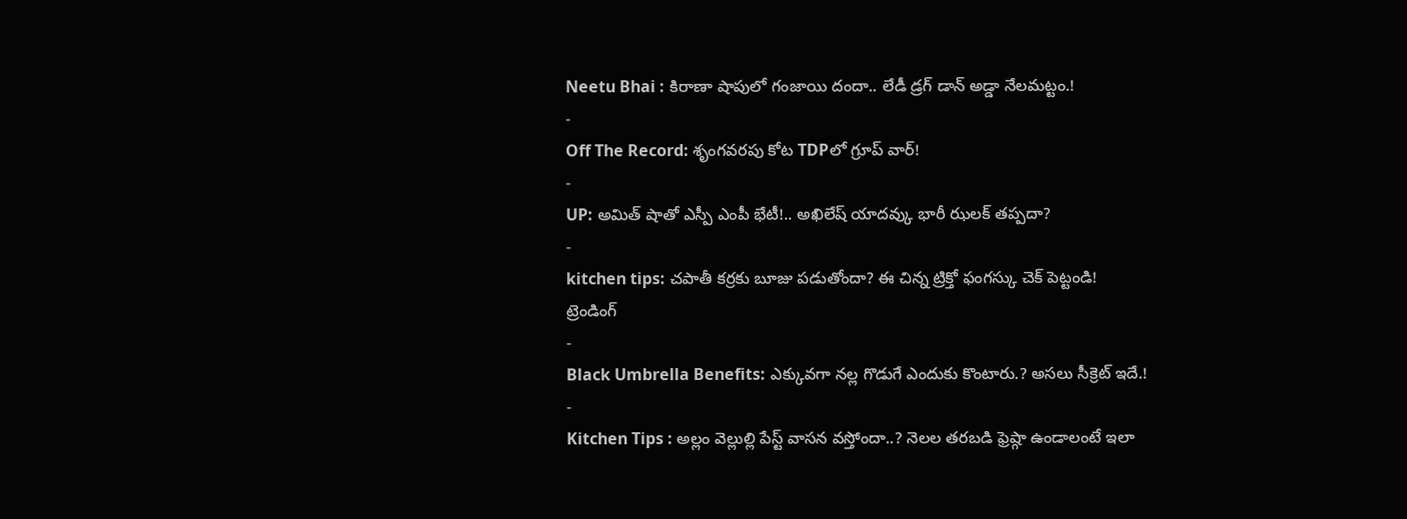Neetu Bhai : కిరాణా షాపులో గంజాయి దందా.. లేడీ డ్రగ్ డాన్ అడ్డా నేలమట్టం.!
-
Off The Record: శృంగవరపు కోట TDPలో గ్రూప్ వార్!
-
UP: అమిత్ షాతో ఎస్పీ ఎంపీ భేటీ!.. అఖిలేష్ యాదవ్కు భారీ ఝలక్ తప్పదా?
-
kitchen tips: చపాతీ కర్రకు బూజు పడుతోందా? ఈ చిన్న ట్రిక్తో ఫంగస్కు చెక్ పెట్టండి!
ట్రెండింగ్
-
Black Umbrella Benefits: ఎక్కువగా నల్ల గొడుగే ఎందుకు కొంటారు.? అసలు సీక్రెట్ ఇదే.!
-
Kitchen Tips : అల్లం వెల్లుల్లి పేస్ట్ వాసన వస్తోందా..? నెలల తరబడి ఫ్రెష్గా ఉండాలంటే ఇలా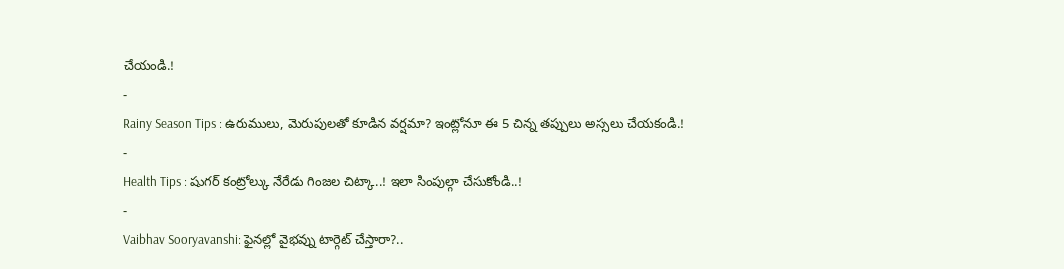చేయండి.!
-
Rainy Season Tips : ఉరుములు, మెరుపులతో కూడిన వర్షమా? ఇంట్లోనూ ఈ 5 చిన్న తప్పులు అస్సలు చేయకండి.!
-
Health Tips : షుగర్ కంట్రోల్కు నేరేడు గింజల చిట్కా..! ఇలా సింపుల్గా చేసుకోండి..!
-
Vaibhav Sooryavanshi: ఫైనల్లో వైభవ్ను టార్గెట్ చేస్తారా?..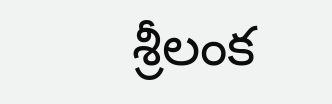శ్రీలంక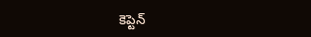కెప్టెన్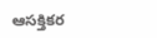ఆసక్తికర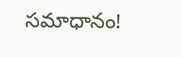సమాధానం!